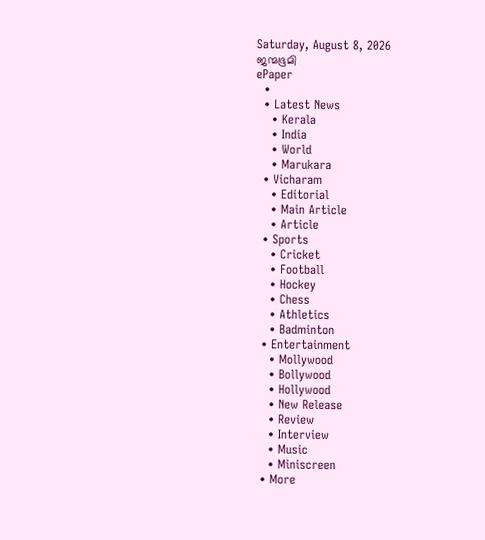Saturday, August 8, 2026
ജന്മഭൂമി
ePaper
  •
  • Latest News
    • Kerala
    • India
    • World
    • Marukara
  • Vicharam
    • Editorial
    • Main Article
    • Article
  • Sports
    • Cricket
    • Football
    • Hockey
    • Chess
    • Athletics
    • Badminton
  • Entertainment
    • Mollywood
    • Bollywood
    • Hollywood
    • New Release
    • Review
    • Interview
    • Music
    • Miniscreen
  • More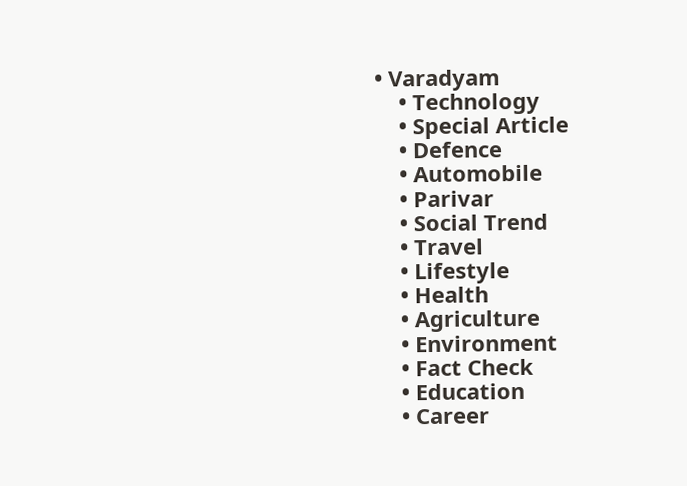• Varadyam
    • Technology
    • Special Article
    • Defence
    • Automobile
    • Parivar
    • Social Trend
    • Travel
    • Lifestyle
    • Health
    • Agriculture
    • Environment
    • Fact Check
    • Education
    • Career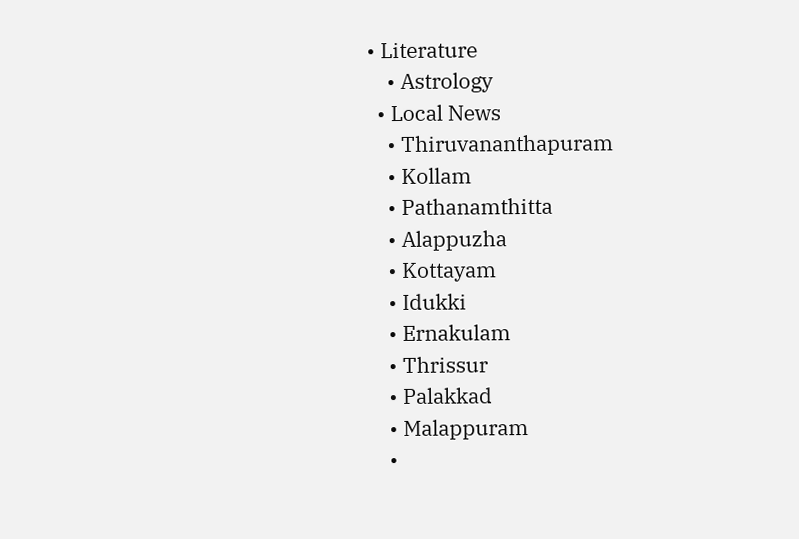• Literature
    • Astrology
  • Local News
    • Thiruvananthapuram
    • Kollam
    • Pathanamthitta
    • Alappuzha
    • Kottayam
    • Idukki
    • Ernakulam
    • Thrissur
    • Palakkad
    • Malappuram
    •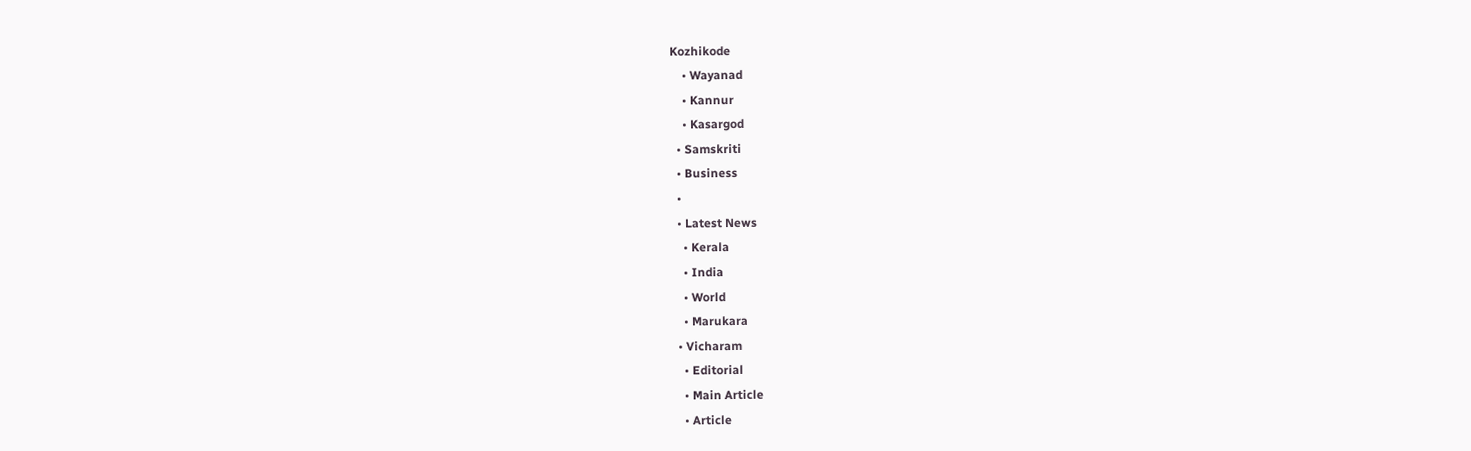Kozhikode
    • Wayanad
    • Kannur
    • Kasargod
  • Samskriti
  • Business
  •
  • Latest News
    • Kerala
    • India
    • World
    • Marukara
  • Vicharam
    • Editorial
    • Main Article
    • Article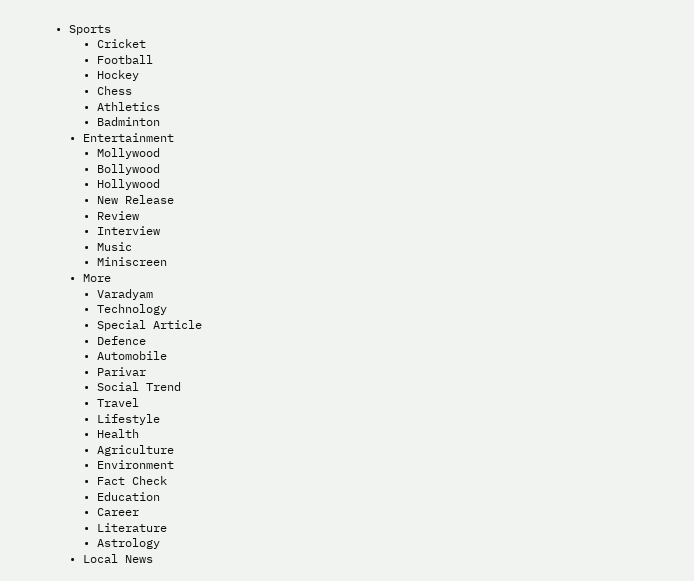• Sports
    • Cricket
    • Football
    • Hockey
    • Chess
    • Athletics
    • Badminton
  • Entertainment
    • Mollywood
    • Bollywood
    • Hollywood
    • New Release
    • Review
    • Interview
    • Music
    • Miniscreen
  • More
    • Varadyam
    • Technology
    • Special Article
    • Defence
    • Automobile
    • Parivar
    • Social Trend
    • Travel
    • Lifestyle
    • Health
    • Agriculture
    • Environment
    • Fact Check
    • Education
    • Career
    • Literature
    • Astrology
  • Local News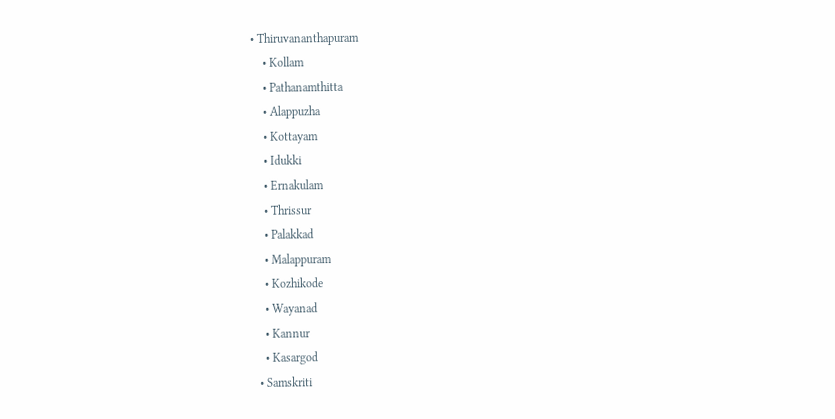• Thiruvananthapuram
    • Kollam
    • Pathanamthitta
    • Alappuzha
    • Kottayam
    • Idukki
    • Ernakulam
    • Thrissur
    • Palakkad
    • Malappuram
    • Kozhikode
    • Wayanad
    • Kannur
    • Kasargod
  • Samskriti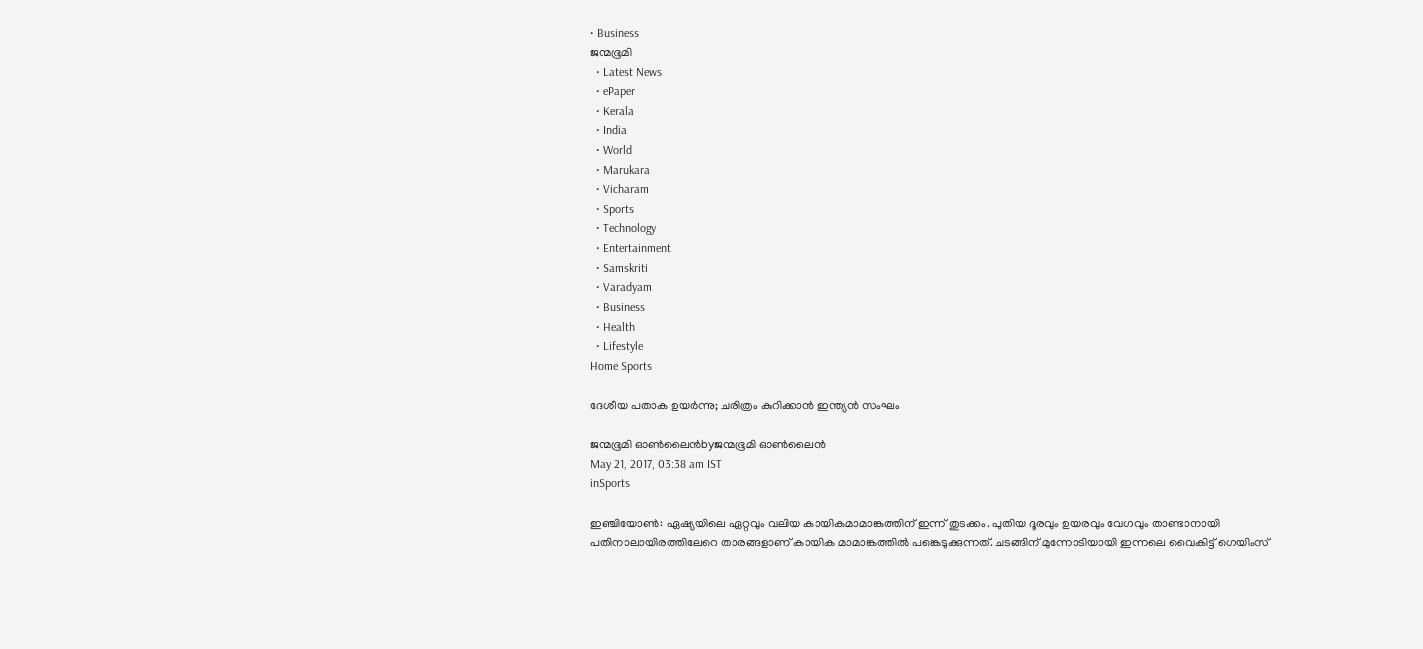• Business
ജന്മഭൂമി
  • Latest News
  • ePaper
  • Kerala
  • India
  • World
  • Marukara
  • Vicharam
  • Sports
  • Technology
  • Entertainment
  • Samskriti
  • Varadyam
  • Business
  • Health
  • Lifestyle
Home Sports

ദേശീയ പതാക ഉയര്‍ന്നു; ചരിത്രം കുറിക്കാന്‍ ഇന്ത്യന്‍ സംഘം

ജന്മഭൂമി ഓണ്‍ലൈന്‍byജന്മഭൂമി ഓണ്‍ലൈന്‍
May 21, 2017, 03:38 am IST
inSports

ഇഞ്ചിയോണ്‍: ഏഷ്യയിലെ ഏറ്റവും വലിയ കായികമാമാങ്കത്തിന് ഇന്ന് തുടക്കം. പുതിയ ദൂരവും ഉയരവും വേഗവും താണ്ടാനായി പതിനാലായിരത്തിലേറെ താരങ്ങളാണ് കായിക മാമാങ്കത്തില്‍ പങ്കെടുക്കുന്നത്. ചടങ്ങിന് മുന്നോടിയായി ഇന്നലെ വൈകിട്ട് ഗെയിംസ്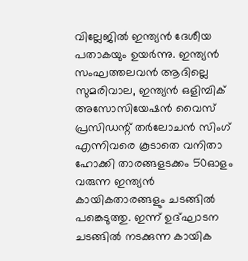വില്ലേജില്‍ ഇന്ത്യന്‍ ദേശീയ പതാകയും ഉയര്‍ന്നു. ഇന്ത്യന്‍ സംഘത്തലവന്‍ ആദില്ലെ സുമരിവാല, ഇന്ത്യന്‍ ഒളിമ്പിക് അസോസിയേഷന്‍ വൈസ് പ്രസിഡന്റ് തര്‍ലോചന്‍ സിംഗ് എന്നിവരെ കൂടാതെ വനിതാ ഹോക്കി താരങ്ങളടക്കം 50ഓളം വരുന്ന ഇന്ത്യന്‍ കായികതാരങ്ങളും ചടങ്ങില്‍ പങ്കെടുത്തു. ഇന്ന് ഉദ്ഘാടന ചടങ്ങില്‍ നടക്കുന്ന കായിക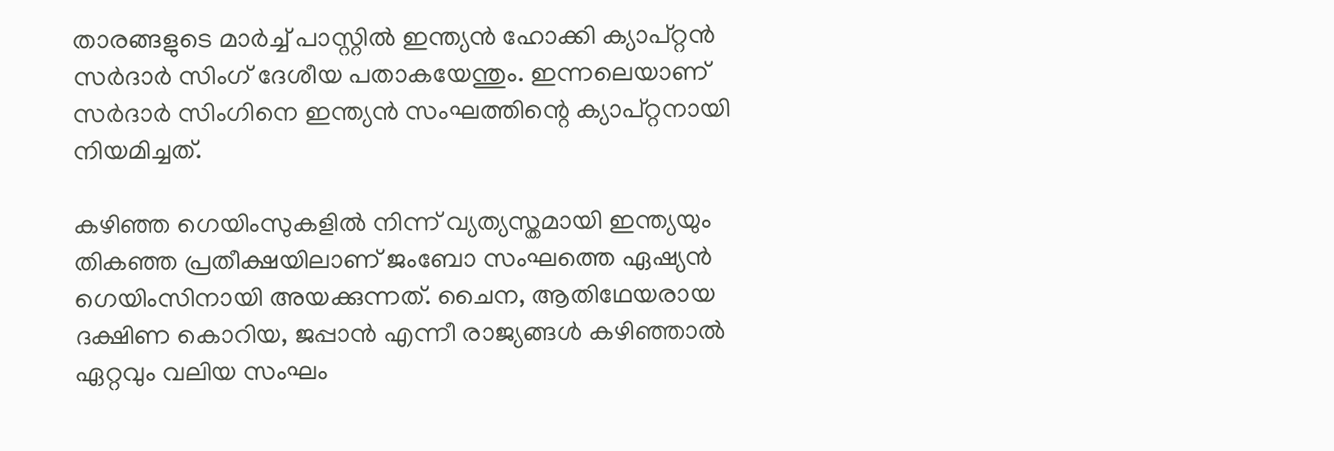താരങ്ങളുടെ മാര്‍ച്ച് പാസ്റ്റില്‍ ഇന്ത്യന്‍ ഹോക്കി ക്യാപ്റ്റന്‍ സര്‍ദാര്‍ സിംഗ് ദേശീയ പതാകയേന്തും. ഇന്നലെയാണ് സര്‍ദാര്‍ സിംഗിനെ ഇന്ത്യന്‍ സംഘത്തിന്റെ ക്യാപ്റ്റനായി നിയമിച്ചത്.

കഴിഞ്ഞ ഗെയിംസുകളില്‍ നിന്ന് വ്യത്യസ്തമായി ഇന്ത്യയും തികഞ്ഞ പ്രതീക്ഷയിലാണ് ജംബോ സംഘത്തെ ഏഷ്യന്‍ ഗെയിംസിനായി അയക്കുന്നത്. ചൈന, ആതിഥേയരായ ദക്ഷിണ കൊറിയ, ജപ്പാന്‍ എന്നീ രാജ്യങ്ങള്‍ കഴിഞ്ഞാല്‍ ഏറ്റവും വലിയ സംഘം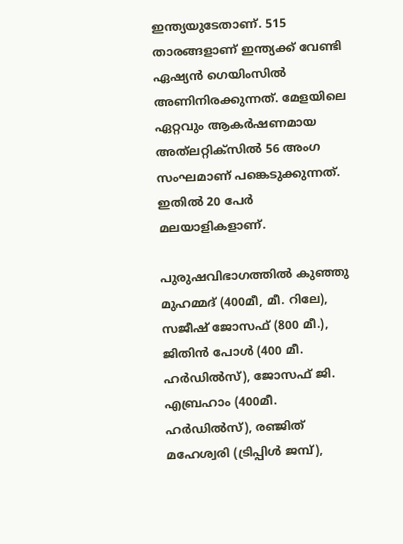ഇന്ത്യയുടേതാണ്. 515 താരങ്ങളാണ് ഇന്ത്യക്ക് വേണ്ടി ഏഷ്യന്‍ ഗെയിംസില്‍ അണിനിരക്കുന്നത്. മേളയിലെ ഏറ്റവും ആകര്‍ഷണമായ അത്‌ലറ്റിക്‌സില്‍ 56 അംഗ സംഘമാണ് പങ്കെടുക്കുന്നത്. ഇതില്‍ 20 പേര്‍ മലയാളികളാണ്.

പുരുഷവിഭാഗത്തില്‍ കുഞ്ഞു മുഹമ്മദ് (400മീ, മീ. റിലേ), സജീഷ് ജോസഫ് (800 മീ.), ജിതിന്‍ പോള്‍ (400 മീ. ഹര്‍ഡില്‍സ്), ജോസഫ് ജി. എബ്രഹാം (400മീ. ഹര്‍ഡില്‍സ്), രഞ്ജിത് മഹേശ്വരി (ട്രിപ്പിള്‍ ജമ്പ്),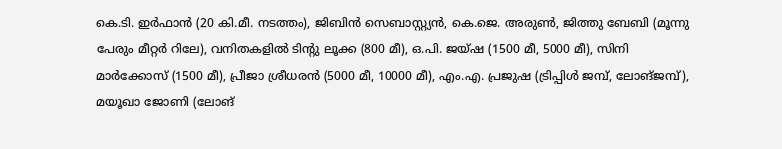കെ.ടി. ഇര്‍ഫാന്‍ (20 കി.മീ. നടത്തം), ജിബിന്‍ സെബാസ്റ്റ്യന്‍, കെ.ജെ. അരുണ്‍, ജിത്തു ബേബി (മൂന്നു പേരും മീറ്റര്‍ റിലേ), വനിതകളില്‍ ടിന്റു ലൂക്ക (800 മീ), ഒ.പി. ജയ്ഷ (1500 മീ, 5000 മീ), സിനി മാര്‍ക്കോസ് (1500 മീ), പ്രീജാ ശ്രീധരന്‍ (5000 മീ, 10000 മീ), എം.എ. പ്രജുഷ (ട്രിപ്പിള്‍ ജമ്പ്, ലോങ്ജമ്പ്), മയൂഖാ ജോണി (ലോങ്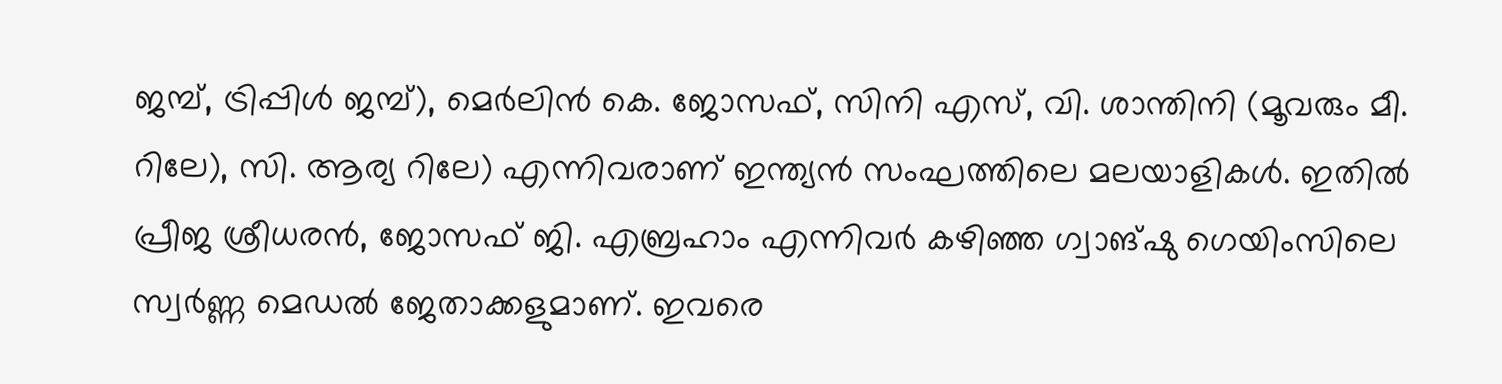ജമ്പ്, ട്രിപ്പിള്‍ ജമ്പ്), മെര്‍ലിന്‍ കെ. ജോസഫ്, സിനി എസ്, വി. ശാന്തിനി (മൂവരും മീ. റിലേ), സി. ആര്യ റിലേ) എന്നിവരാണ് ഇന്ത്യന്‍ സംഘത്തിലെ മലയാളികള്‍. ഇതില്‍ പ്രീജ ശ്രീധരന്‍, ജോസഫ് ജി. എബ്രഹാം എന്നിവര്‍ കഴിഞ്ഞ ഗ്വാങ്ഷു ഗെയിംസിലെ സ്വര്‍ണ്ണ മെഡല്‍ ജേതാക്കളുമാണ്. ഇവരെ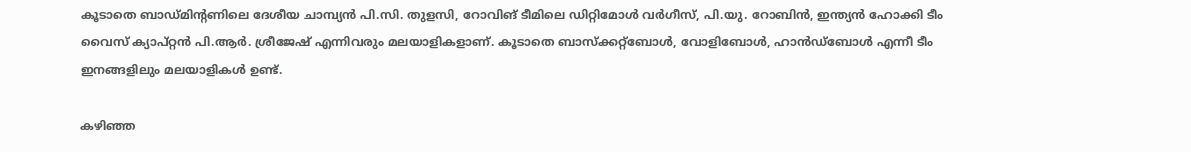കൂടാതെ ബാഡ്മിന്റണിലെ ദേശീയ ചാമ്പ്യന്‍ പി.സി. തുളസി, റോവിങ് ടീമിലെ ഡിറ്റിമോള്‍ വര്‍ഗീസ്, പി.യു. റോബിന്‍, ഇന്ത്യന്‍ ഹോക്കി ടീം വൈസ് ക്യാപ്റ്റന്‍ പി.ആര്‍. ശ്രീജേഷ് എന്നിവരും മലയാളികളാണ്. കൂടാതെ ബാസ്‌ക്കറ്റ്‌ബോള്‍, വോളിബോള്‍, ഹാന്‍ഡ്‌ബോള്‍ എന്നീ ടീം ഇനങ്ങളിലും മലയാളികള്‍ ഉണ്ട്.

കഴിഞ്ഞ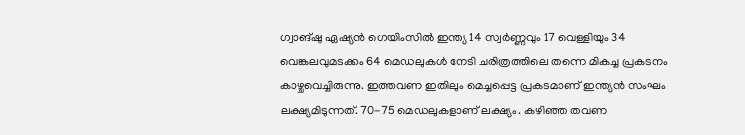ഗ്വാങ്ഷു ഏഷ്യന്‍ ഗെയിംസില്‍ ഇന്ത്യ 14 സ്വര്‍ണ്ണവും 17 വെള്ളിയും 34 വെങ്കലവുമടക്കം 64 മെഡലുകള്‍ നേടി ചരിത്രത്തിലെ തന്നെ മികച്ച പ്രകടനം കാഴ്ചവെച്ചിരുന്നു. ഇത്തവണ ഇതിലും മെച്ചപ്പെട്ട പ്രകടമാണ് ഇന്ത്യന്‍ സംഘം ലക്ഷ്യമിടുന്നത്. 70-75 മെഡലുകളാണ് ലക്ഷ്യം. കഴിഞ്ഞ തവണ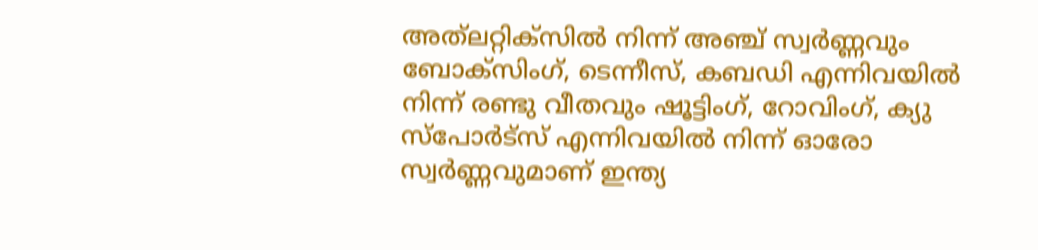അത്‌ലറ്റിക്‌സില്‍ നിന്ന് അഞ്ച് സ്വര്‍ണ്ണവും ബോക്‌സിംഗ്, ടെന്നീസ്, കബഡി എന്നിവയില്‍ നിന്ന് രണ്ടു വീതവും ഷൂട്ടിംഗ്, റോവിംഗ്, ക്യു സ്‌പോര്‍ട്‌സ് എന്നിവയില്‍ നിന്ന് ഓരോ സ്വര്‍ണ്ണവുമാണ് ഇന്ത്യ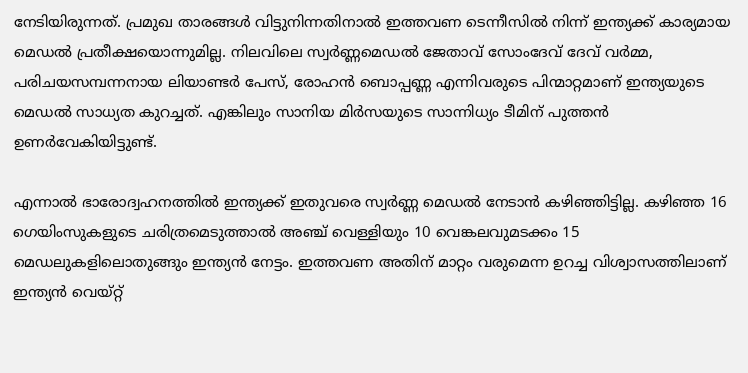നേടിയിരുന്നത്. പ്രമുഖ താരങ്ങള്‍ വിട്ടുനിന്നതിനാല്‍ ഇത്തവണ ടെന്നീസില്‍ നിന്ന് ഇന്ത്യക്ക് കാര്യമായ മെഡല്‍ പ്രതീക്ഷയൊന്നുമില്ല. നിലവിലെ സ്വര്‍ണ്ണമെഡല്‍ ജേതാവ് സോംദേവ് ദേവ് വര്‍മ്മ, പരിചയസമ്പന്നനായ ലിയാണ്ടര്‍ പേസ്, രോഹന്‍ ബൊപ്പണ്ണ എന്നിവരുടെ പിന്മാറ്റമാണ് ഇന്ത്യയുടെ മെഡല്‍ സാധ്യത കുറച്ചത്. എങ്കിലും സാനിയ മിര്‍സയുടെ സാന്നിധ്യം ടീമിന് പുത്തന്‍ ഉണര്‍വേകിയിട്ടുണ്ട്.

എന്നാല്‍ ഭാരോദ്വഹനത്തില്‍ ഇന്ത്യക്ക് ഇതുവരെ സ്വര്‍ണ്ണ മെഡല്‍ നേടാന്‍ കഴിഞ്ഞിട്ടില്ല. കഴിഞ്ഞ 16 ഗെയിംസുകളുടെ ചരിത്രമെടുത്താല്‍ അഞ്ച് വെള്ളിയും 10 വെങ്കലവുമടക്കം 15 മെഡലുകളിലൊതുങ്ങും ഇന്ത്യന്‍ നേട്ടം. ഇത്തവണ അതിന് മാറ്റം വരുമെന്ന ഉറച്ച വിശ്വാസത്തിലാണ് ഇന്ത്യന്‍ വെയ്റ്റ്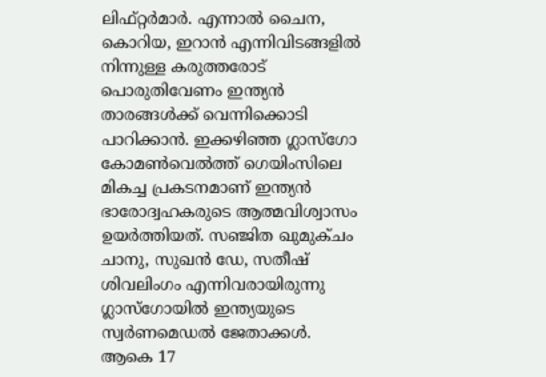ലിഫ്റ്റര്‍മാര്‍. എന്നാല്‍ ചൈന, കൊറിയ, ഇറാന്‍ എന്നിവിടങ്ങളില്‍ നിന്നുള്ള കരുത്തരോട് പൊരുതിവേണം ഇന്ത്യന്‍ താരങ്ങള്‍ക്ക് വെന്നിക്കൊടി പാറിക്കാന്‍. ഇക്കഴിഞ്ഞ ഗ്ലാസ്‌ഗോ കോമണ്‍വെല്‍ത്ത് ഗെയിംസിലെ മികച്ച പ്രകടനമാണ് ഇന്ത്യന്‍ ഭാരോദ്വഹകരുടെ ആത്മവിശ്വാസം ഉയര്‍ത്തിയത്. സഞ്ജിത ഖുമുക്ചം ചാനു, സുഖന്‍ ഡേ, സതീഷ് ശിവലിംഗം എന്നിവരായിരുന്നു ഗ്ലാസ്‌ഗോയില്‍ ഇന്ത്യയുടെ സ്വര്‍ണമെഡല്‍ ജേതാക്കള്‍. ആകെ 17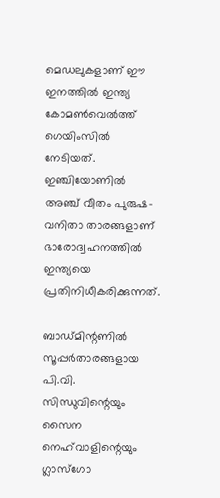മെഡലുകളാണ് ഈ ഇനത്തില്‍ ഇന്ത്യ കോമണ്‍വെല്‍ത്ത് ഗെയിംസില്‍ നേടിയത്. ഇഞ്ചിയോണില്‍ അഞ്ച് വീതം പുരുഷ-വനിതാ താരങ്ങളാണ് ഭാരോദ്വഹനത്തില്‍ ഇന്ത്യയെ പ്രതിനിധീകരിക്കുന്നത്.

ബാഡ്മിന്റണില്‍ സൂപ്പര്‍താരങ്ങളായ പി.വി. സിന്ധുവിന്റെയും സൈന നെഹ്‌വാളിന്റെയും ഗ്ലാസ്‌ഗോ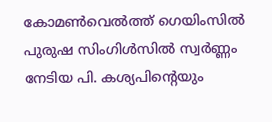കോമണ്‍വെല്‍ത്ത് ഗെയിംസില്‍ പുരുഷ സിംഗിള്‍സില്‍ സ്വര്‍ണ്ണം നേടിയ പി. കശ്യപിന്റെയും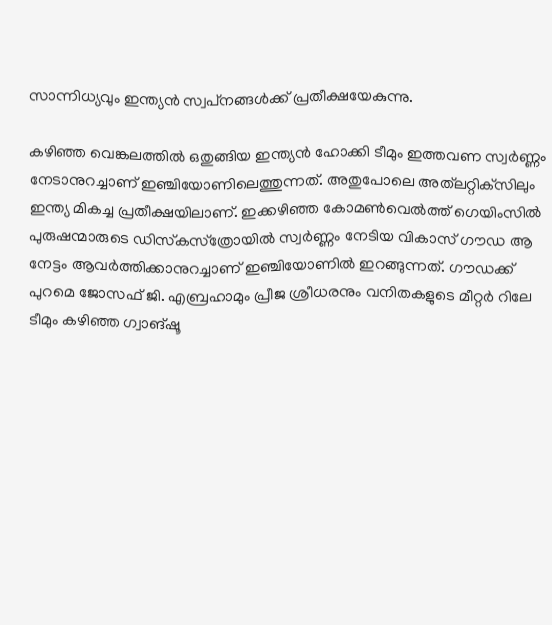സാന്നിധ്യവും ഇന്ത്യന്‍ സ്വപ്‌നങ്ങള്‍ക്ക് പ്രതീക്ഷയേകുന്നു.

കഴിഞ്ഞ വെങ്കലത്തില്‍ ഒതുങ്ങിയ ഇന്ത്യന്‍ ഹോക്കി ടീമും ഇത്തവണ സ്വര്‍ണ്ണം നേടാനുറച്ചാണ് ഇഞ്ചിയോണിലെത്തുന്നത്. അതുപോലെ അത്‌ലറ്റിക്‌സിലും ഇന്ത്യ മികച്ച പ്രതീക്ഷയിലാണ്. ഇക്കഴിഞ്ഞ കോമണ്‍വെല്‍ത്ത് ഗെയിംസില്‍ പുരുഷന്മാരുടെ ഡിസ്‌കസ്‌ത്രോയില്‍ സ്വര്‍ണ്ണം നേടിയ വികാസ് ഗൗഡ ആ നേട്ടം ആവര്‍ത്തിക്കാനുറച്ചാണ് ഇഞ്ചിയോണില്‍ ഇറങ്ങുന്നത്. ഗൗഡക്ക് പുറമെ ജോസഫ് ജി. എബ്രഹാമും പ്രീജ ശ്രീധരനും വനിതകളുടെ മീറ്റര്‍ റിലേ ടീമും കഴിഞ്ഞ ഗ്വാങ്ഷൂ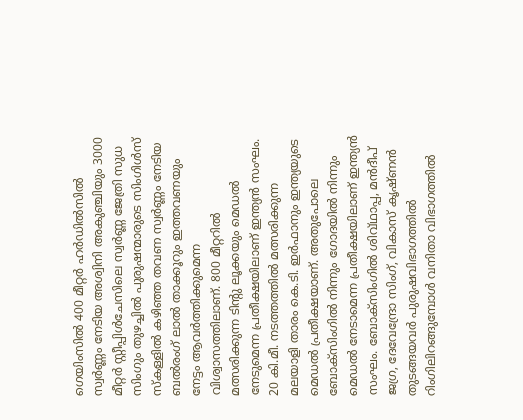ഗെയിംസില്‍ 400 മീറ്റര്‍ ഹര്‍ഡില്‍സില്‍ സ്വര്‍ണ്ണം നേടിയ അശ്വിനി അകുഞ്ചിയും 3000 മീറ്റര്‍ സ്റ്റീപ്പിള്‍ചേസിലെ സ്വര്‍ണ്ണ ജേത്രി സുധ സിംഗും തുഴച്ചില്‍ പുരുഷന്മാരുടെ സിംഗിള്‍സ് സ്‌കള്ളില്‍ കഴിഞ്ഞ തവണ സ്വര്‍ണ്ണം നേടിയ ബല്‍രംഗ് ലാല്‍ താക്കൂറും ഇത്തവണയും നേട്ടം ആവര്‍ത്തിക്കുമെന്ന വിശ്വാസത്തിലാണ്. 800 മീറ്ററില്‍ മത്സരിക്കുന്ന ടിന്റു ലൂക്കയും മെഡല്‍ നേടുമെന്ന പ്രതീക്ഷയിലാണ് ഇന്ത്യന്‍ സംഘം. 20 കി.മീ. നടത്തത്തില്‍ മത്സരിക്കുന്ന മലയാളി താരം കെ.ടി. ഇര്‍ഫാനും ഇന്ത്യയുടെ മെഡല്‍ പ്രതീക്ഷയാണ്. അതുപോലെ ബോക്‌സിംഗില്‍ നിന്നും ഗോദയില്‍ നിന്നും മെഡല്‍ നേടാമെന്ന പ്രതീക്ഷയിലാണ് ഇന്ത്യന്‍ സംഘം. ബോക്‌സിംഗില്‍ ശിവ്ഥാപ്പ, മന്‍ദീപ് ജഗ്ര, ദേവേന്ദ്രോ സിംഗ്, വികാസ് കൃഷ്ണന്‍ തുടങ്ങയവര്‍ പുരുഷവിഭാഗത്തില്‍ റിംഗിലിറങ്ങുമ്പോള്‍ വനിതാ വിഭാഗത്തില്‍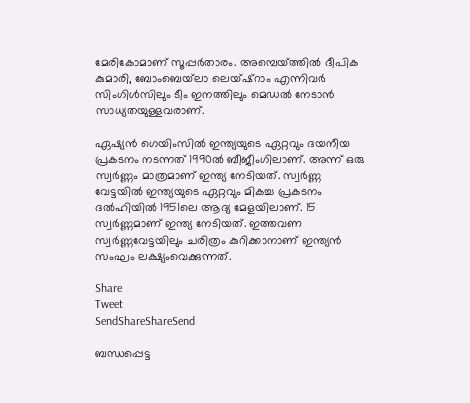മേരികോമാണ് സൂപ്പര്‍താരം. അമ്പെയ്‌ത്തില്‍ ദീപിക കുമാരി, ബോംബെയ്‌ലാ ലെയ്ഷ്‌റാം എന്നിവര്‍ സിംഗിള്‍സിലും ടീം ഇനത്തിലും മെഡല്‍ നേടാന്‍ സാധ്യതയുള്ളവരാണ്.

ഏഷ്യന്‍ ഗെയിംസില്‍ ഇന്ത്യയുടെ ഏറ്റവും ദയനീയ പ്രകടനം നടന്നത് 1990ല്‍ ബീജീംഗിലാണ്. അന്ന് ഒരു സ്വര്‍ണ്ണം മാത്രമാണ് ഇന്ത്യ നേടിയത്. സ്വര്‍ണ്ണ വേട്ടയില്‍ ഇന്ത്യയുടെ ഏറ്റവും മികച്ച പ്രകടനം ദല്‍ഹിയില്‍ 1951ലെ ആദ്യ മേളയിലാണ്. 15 സ്വര്‍ണ്ണമാണ് ഇന്ത്യ നേടിയത്. ഇത്തവണ സ്വര്‍ണ്ണവേട്ടയിലും ചരിത്രം കുറിക്കാനാണ് ഇന്ത്യന്‍ സംഘം ലക്ഷ്യംവെക്കുന്നത്.

Share
Tweet
SendShareShareSend

ബന്ധപ്പെട്ട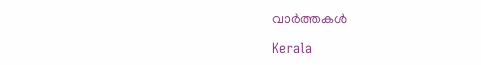വാര്‍ത്തകള്‍

Kerala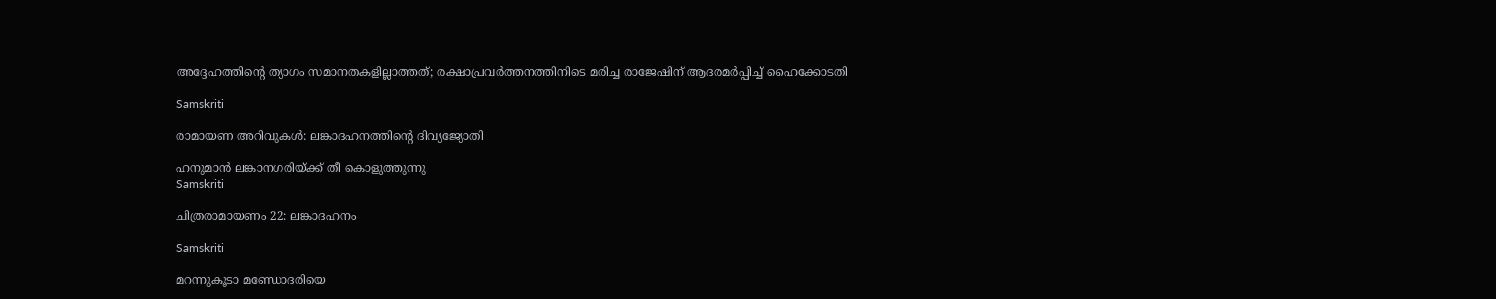അദ്ദേഹത്തിന്റെ ത്യാഗം സമാനതകളില്ലാത്തത്; രക്ഷാപ്രവർത്തനത്തിനിടെ മരിച്ച രാജേഷിന് ആദരമർപ്പിച്ച് ഹൈക്കോടതി

Samskriti

രാമായണ അറിവുകള്‍: ലങ്കാദഹനത്തിന്റെ ദിവ്യജ്യോതി

ഹനുമാന്‍ ലങ്കാനഗരിയ്ക്ക് തീ കൊളുത്തുന്നു
Samskriti

ചിത്രരാമായണം 22: ലങ്കാദഹനം

Samskriti

മറന്നുകൂടാ മണ്ഡോദരിയെ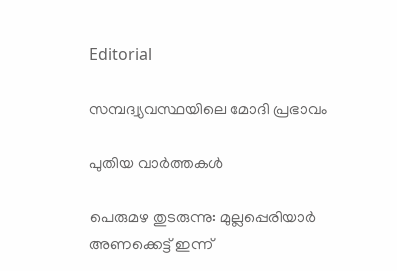Editorial

സമ്പദ്വ്യവസ്ഥയിലെ മോദി പ്രഭാവം

പുതിയ വാര്‍ത്തകള്‍

പെരുമഴ തുടരുന്നു: മുല്ലപ്പെരിയാർ അണക്കെട്ട് ഇന്ന്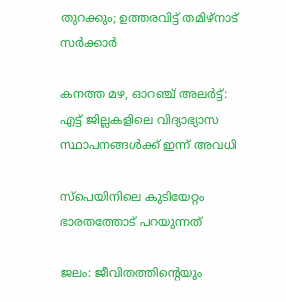തുറക്കും; ഉത്തരവിട്ട് തമിഴ്നാട് സർക്കാർ

കനത്ത മഴ, ഓറഞ്ച് അലർട്ട്: എട്ട് ജില്ലകളിലെ വിദ്യാഭ്യാസ സ്ഥാപനങ്ങൾക്ക് ഇന്ന് അവധി

സ്‌പെയിനിലെ കുടിയേറ്റം ഭാരതത്തോട് പറയുന്നത്

ജലം: ജീവിതത്തിന്റെയും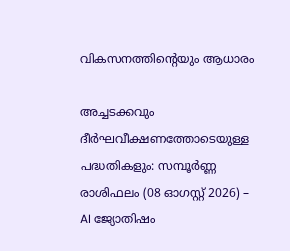വികസനത്തിന്റെയും ആധാരം

അച്ചടക്കവും ദീർഘവീക്ഷണത്തോടെയുള്ള പദ്ധതികളും: സമ്പൂർണ്ണ രാശിഫലം (08 ഓഗസ്റ്റ് 2026) – AI ജ്യോതിഷം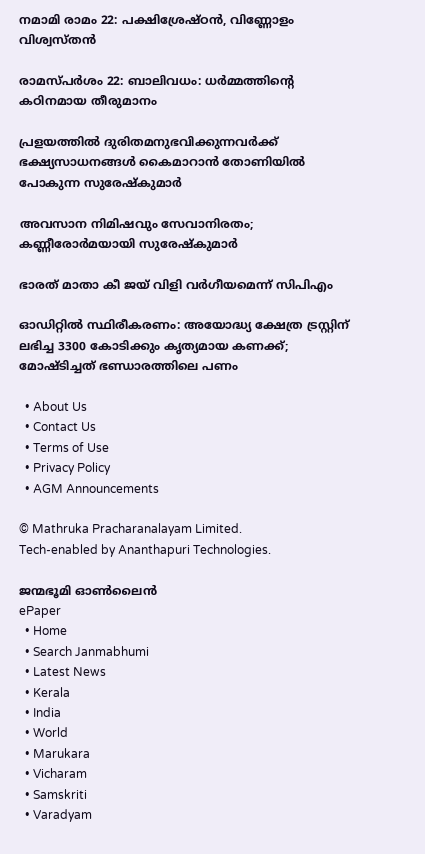നമാമി രാമം 22: പക്ഷിശ്രേഷ്ഠന്‍, വിണ്ണോളം വിശ്വസ്തന്‍

രാമസ്പര്‍ശം 22: ബാലിവധം: ധര്‍മ്മത്തിന്റെ കഠിനമായ തീരുമാനം

പ്രളയത്തില്‍ ദുരിതമനുഭവിക്കുന്നവര്‍ക്ക് ഭക്ഷ്യസാധനങ്ങള്‍ കൈമാറാന്‍ തോണിയില്‍ പോകുന്ന സുരേഷ്‌കുമാര്‍

അവസാന നിമിഷവും സേവാനിരതം; കണ്ണീരോര്‍മയായി സുരേഷ്‌കുമാര്‍

ഭാരത് മാതാ കീ ജയ് വിളി വര്‍ഗീയമെന്ന് സിപിഎം

ഓഡിറ്റില്‍ സ്ഥിരീകരണം: അയോദ്ധ്യ ക്ഷേത്ര ട്രസ്റ്റിന് ലഭിച്ച 3300 കോടിക്കും കൃത്യമായ കണക്ക്; മോഷ്ടിച്ചത് ഭണ്ഡാരത്തിലെ പണം

  • About Us
  • Contact Us
  • Terms of Use
  • Privacy Policy
  • AGM Announcements

© Mathruka Pracharanalayam Limited.
Tech-enabled by Ananthapuri Technologies.

ജന്മഭൂമി ഓണ്‍ലൈന്‍
ePaper
  • Home
  • Search Janmabhumi
  • Latest News
  • Kerala
  • India
  • World
  • Marukara
  • Vicharam
  • Samskriti
  • Varadyam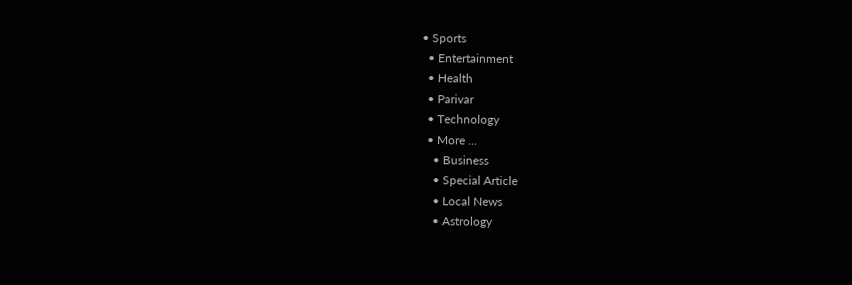• Sports
  • Entertainment
  • Health
  • Parivar
  • Technology
  • More …
    • Business
    • Special Article
    • Local News
    • Astrology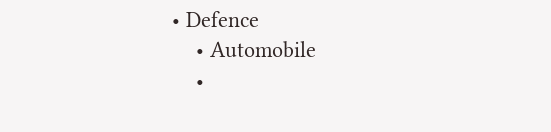• Defence
    • Automobile
    •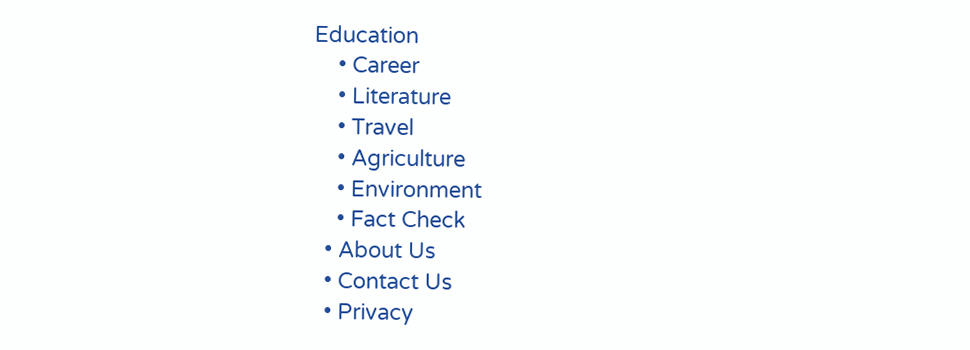Education
    • Career
    • Literature
    • Travel
    • Agriculture
    • Environment
    • Fact Check
  • About Us
  • Contact Us
  • Privacy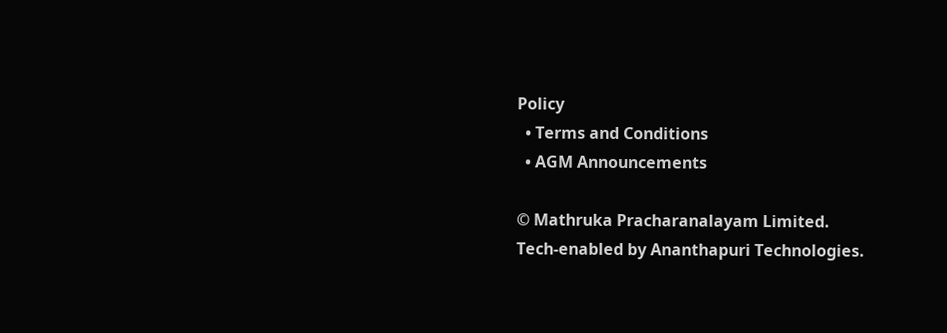Policy
  • Terms and Conditions
  • AGM Announcements

© Mathruka Pracharanalayam Limited.
Tech-enabled by Ananthapuri Technologies.